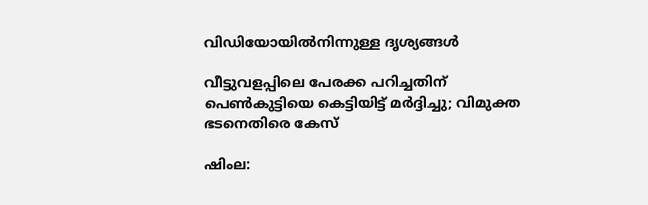വിഡിയോയിൽനിന്നുള്ള ദൃശ്യങ്ങൾ

വീട്ടുവളപ്പിലെ പേരക്ക പറിച്ചതിന് പെൺകുട്ടിയെ കെട്ടിയിട്ട് മർദ്ദിച്ചു; വിമുക്ത ഭടനെതിരെ കേസ്

ഷിംല: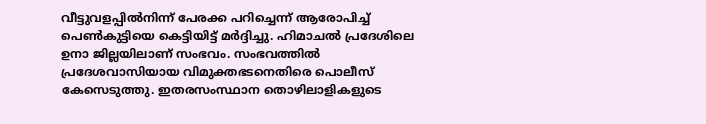വീട്ടുവളപ്പിൽനിന്ന് പേരക്ക പറിച്ചെന്ന് ആരോപിച്ച് പെൺകുട്ടിയെ കെട്ടിയിട്ട് മർദ്ദിച്ചു. ഹിമാചൽ പ്രദേശിലെ ഉനാ ജില്ലയിലാണ് സംഭവം. സംഭവത്തിൽ പ്രദേശവാസിയായ വിമുക്തഭടനെതിരെ പൊലീസ് കേസെടുത്തു. ഇതരസംസ്ഥാന തൊഴിലാളികളുടെ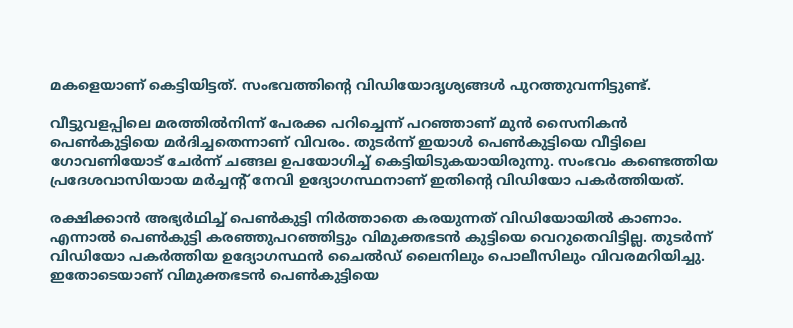മകളെയാണ് കെട്ടിയിട്ടത്. സംഭവത്തിന്‍റെ വിഡിയോദൃശ്യങ്ങൾ പുറത്തുവന്നിട്ടുണ്ട്.

വീട്ടുവളപ്പിലെ മരത്തിൽനിന്ന് പേരക്ക പറിച്ചെന്ന് പറഞ്ഞാണ് മുൻ സൈനികൻ പെൺകുട്ടിയെ മർദിച്ചതെന്നാണ് വിവരം. തുടർന്ന് ഇയാൾ പെൺകുട്ടിയെ വീട്ടിലെ ഗോവണിയോട് ചേർന്ന് ചങ്ങല ഉപയോഗിച്ച് കെട്ടിയിടുകയായിരുന്നു. സംഭവം കണ്ടെത്തിയ പ്രദേശവാസിയായ മർച്ചന്റ് നേവി ഉദ്യോഗസ്ഥനാണ് ഇതിന്റെ വിഡിയോ പകർത്തിയത്.

രക്ഷിക്കാൻ അഭ്യർഥിച്ച് പെൺകുട്ടി നിർത്താതെ കരയുന്നത് വിഡിയോയിൽ കാണാം. എന്നാൽ പെൺകുട്ടി കരഞ്ഞുപറഞ്ഞിട്ടും വിമുക്തഭടൻ കുട്ടിയെ വെറുതെവിട്ടില്ല. തുടർന്ന് വിഡിയോ പകർത്തിയ ഉദ്യോഗസ്ഥൻ ചൈൽഡ് ലൈനിലും പൊലീസിലും വിവരമറിയിച്ചു. ഇതോടെയാണ് വിമുക്തഭടൻ പെൺകുട്ടിയെ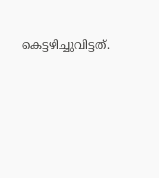കെട്ടഴിച്ചുവിട്ടത്.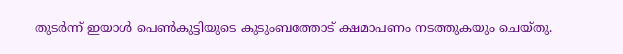തുടർന്ന് ഇയാൾ പെൺകുട്ടിയുടെ കുടുംബത്തോട് ക്ഷമാപണം നടത്തുകയും ചെയ്തു.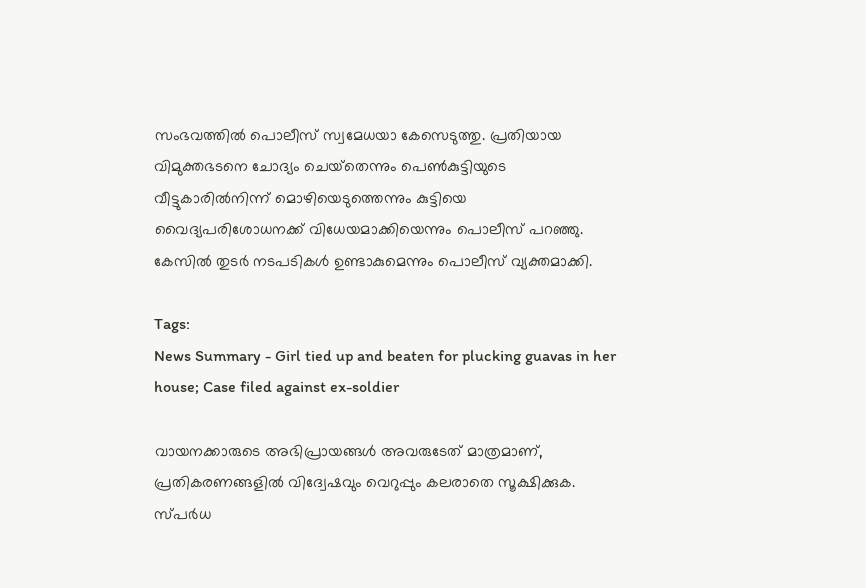സംഭവത്തിൽ പൊലീസ് സ്വമേധയാ കേസെടുത്തു. പ്രതിയായ വിമുക്തഭടനെ ചോദ്യം ചെയ്‌തെന്നും പെൺകുട്ടിയുടെ വീട്ടുകാരിൽനിന്ന് മൊഴിയെടുത്തെന്നും കുട്ടിയെ വൈദ്യപരിശോധനക്ക് വിധേയമാക്കിയെന്നും പൊലീസ് പറഞ്ഞു. കേസിൽ തുടർ നടപടികൾ ഉണ്ടാകുമെന്നും പൊലീസ് വ്യക്തമാക്കി.

Tags:
News Summary - Girl tied up and beaten for plucking guavas in her house; Case filed against ex-soldier

വായനക്കാരുടെ അഭിപ്രായങ്ങള്‍ അവരുടേത് മാത്രമാണ്, പ്രതികരണങ്ങളിൽ വിദ്വേഷവും വെറുപ്പും കലരാതെ സൂക്ഷിക്കുക. സ്പർധ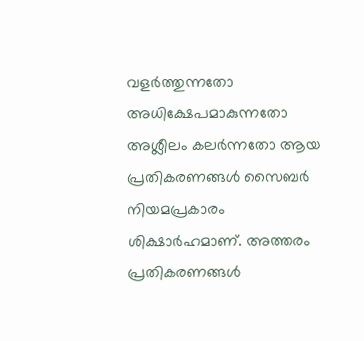വളർത്തുന്നതോ അധിക്ഷേപമാകുന്നതോ അശ്ലീലം കലർന്നതോ ആയ പ്രതികരണങ്ങൾ സൈബർ നിയമപ്രകാരം ശിക്ഷാർഹമാണ്. അത്തരം പ്രതികരണങ്ങൾ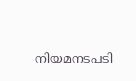നിയമനടപടി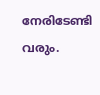നേരിടേണ്ടി വരും.